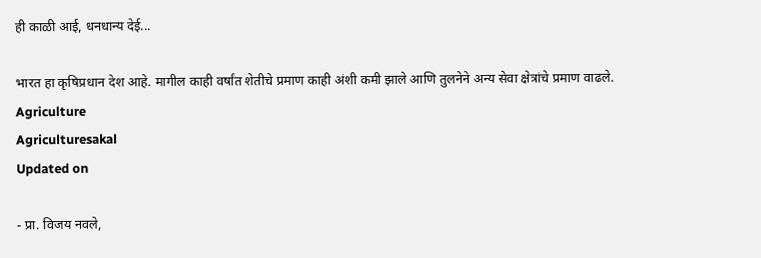ही काळी आई, धनधान्य देई...

भारत हा कृषिप्रधान देश आहे. मागील काही वर्षांत शेतीचे प्रमाण काही अंशी कमी झाले आणि तुलनेने अन्य सेवा क्षेत्रांचे प्रमाण वाढले.
Agriculture
Agriculturesakal
Updated on

- प्रा. विजय नवले,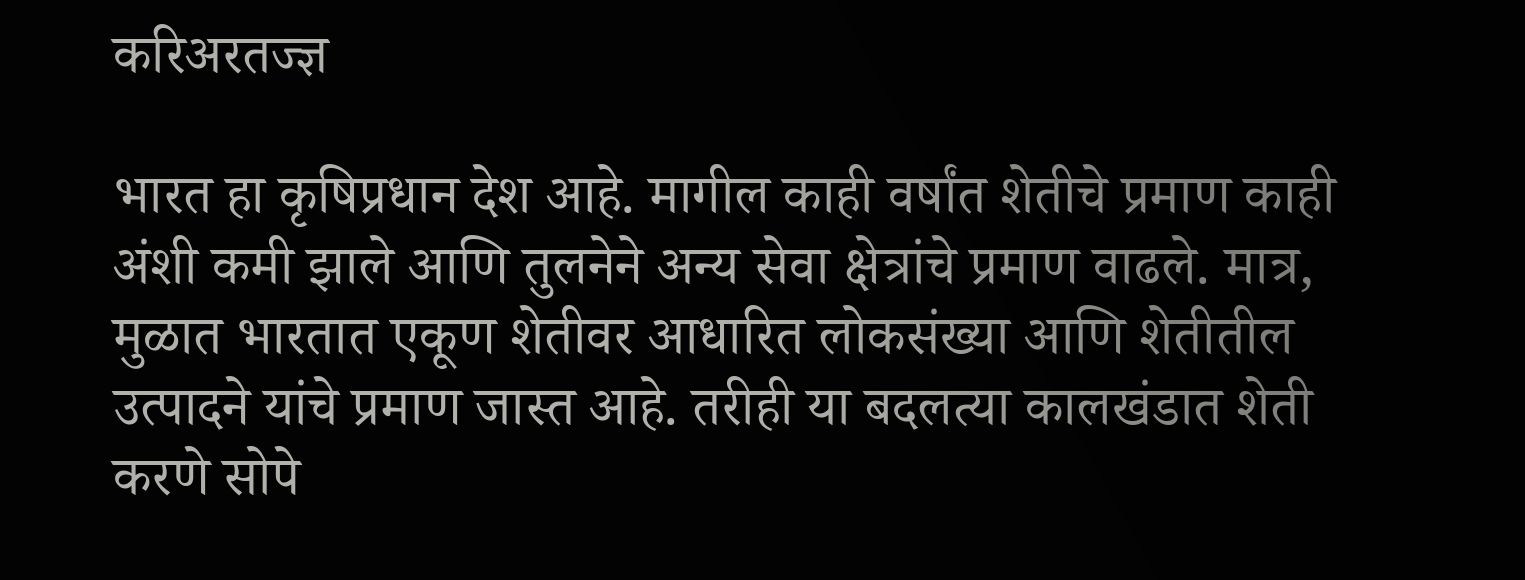करिअरतज्ज्ञ

भारत हा कृषिप्रधान देश आहे. मागील काही वर्षांत शेतीचे प्रमाण काही अंशी कमी झाले आणि तुलनेने अन्य सेवा क्षेत्रांचे प्रमाण वाढले. मात्र, मुळात भारतात एकूण शेतीवर आधारित लोकसंख्या आणि शेतीतील उत्पादने यांचे प्रमाण जास्त आहे. तरीही या बदलत्या कालखंडात शेती करणे सोपे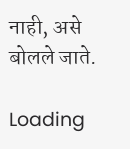नाही, असे बोलले जाते.

Loading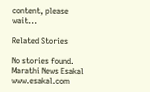content, please wait...

Related Stories

No stories found.
Marathi News Esakal
www.esakal.com